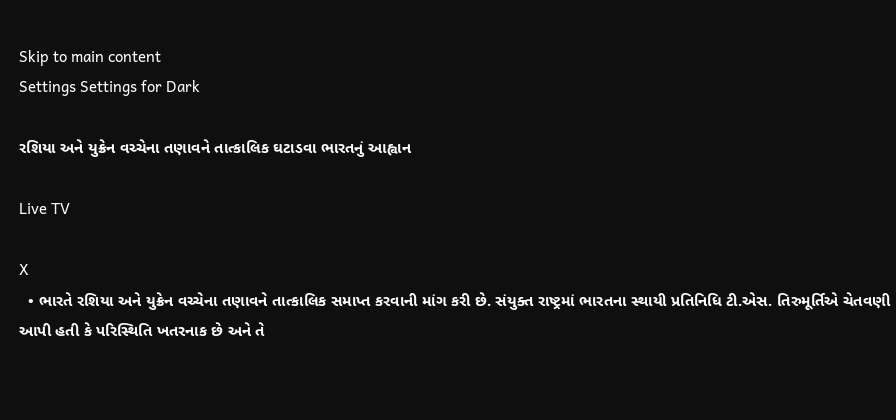Skip to main content
Settings Settings for Dark

રશિયા અને યુક્રેન વચ્ચેના તણાવને તાત્કાલિક ઘટાડવા ભારતનું આહ્વાન

Live TV

X
  • ભારતે રશિયા અને યુક્રેન વચ્ચેના તણાવને તાત્કાલિક સમાપ્ત કરવાની માંગ કરી છે. સંયુક્ત રાષ્ટ્રમાં ભારતના સ્થાયી પ્રતિનિધિ ટી.એસ. તિરુમૂર્તિએ ચેતવણી આપી હતી કે પરિસ્થિતિ ખતરનાક છે અને તે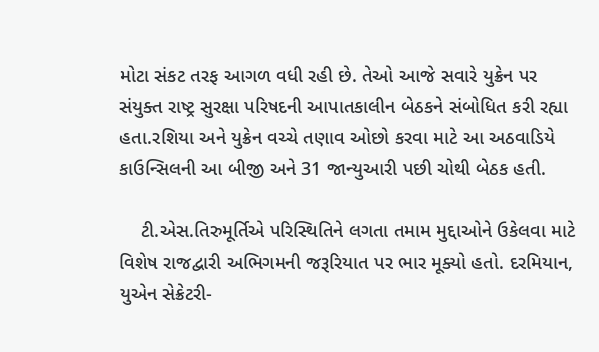મોટા સંકટ તરફ આગળ વધી રહી છે. તેઓ આજે સવારે યુક્રેન પર સંયુક્ત રાષ્ટ્ર સુરક્ષા પરિષદની આપાતકાલીન બેઠકને સંબોધિત કરી રહ્યા હતા.રશિયા અને યુક્રેન વચ્ચે તણાવ ઓછો કરવા માટે આ અઠવાડિયે કાઉન્સિલની આ બીજી અને 31 જાન્યુઆરી પછી ચોથી બેઠક હતી.

    ટી.એસ.તિરુમૂર્તિએ પરિસ્થિતિને લગતા તમામ મુદ્દાઓને ઉકેલવા માટે વિશેષ રાજદ્વારી અભિગમની જરૂરિયાત પર ભાર મૂક્યો હતો. દરમિયાન, યુએન સેક્રેટરી-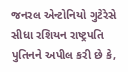જનરલ એન્ટોનિયો ગુટેરેસે સીધા રશિયન રાષ્ટ્રપતિ પુતિનને અપીલ કરી છે કે,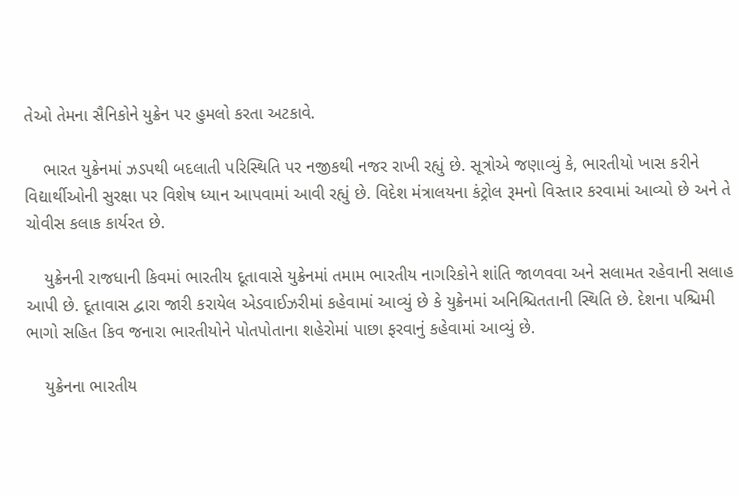તેઓ તેમના સૈનિકોને યુક્રેન પર હુમલો કરતા અટકાવે.

    ભારત યુક્રેનમાં ઝડપથી બદલાતી પરિસ્થિતિ પર નજીકથી નજર રાખી રહ્યું છે. સૂત્રોએ જણાવ્યું કે, ભારતીયો ખાસ કરીને વિદ્યાર્થીઓની સુરક્ષા પર વિશેષ ધ્યાન આપવામાં આવી રહ્યું છે. વિદેશ મંત્રાલયના કંટ્રોલ રૂમનો વિસ્તાર કરવામાં આવ્યો છે અને તે ચોવીસ કલાક કાર્યરત છે.

    યુક્રેનની રાજધાની કિવમાં ભારતીય દૂતાવાસે યુક્રેનમાં તમામ ભારતીય નાગરિકોને શાંતિ જાળવવા અને સલામત રહેવાની સલાહ આપી છે. દૂતાવાસ દ્વારા જારી કરાયેલ એડવાઈઝરીમાં કહેવામાં આવ્યું છે કે યુક્રેનમાં અનિશ્ચિતતાની સ્થિતિ છે. દેશના પશ્ચિમી ભાગો સહિત કિવ જનારા ભારતીયોને પોતપોતાના શહેરોમાં પાછા ફરવાનું કહેવામાં આવ્યું છે.

    યુક્રેનના ભારતીય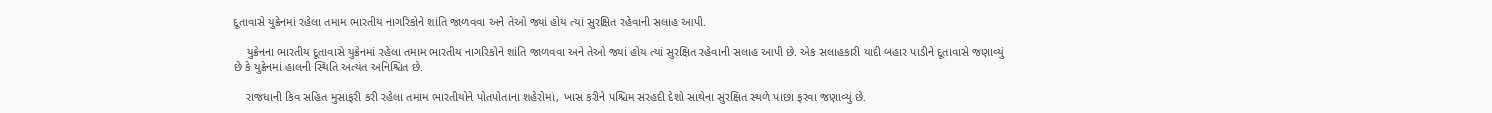દૂતાવાસે યુક્રેનમાં રહેલા તમામ ભારતીય નાગરિકોને શાંતિ જાળવવા અને તેઓ જ્યાં હોય ત્યાં સુરક્ષિત રહેવાની સલાહ આપી.

    યુક્રેનના ભારતીય દૂતાવાસે યુક્રેનમાં રહેલા તમામ ભારતીય નાગરિકોને શાંતિ જાળવવા અને તેઓ જ્યાં હોય ત્યાં સુરક્ષિત રહેવાની સલાહ આપી છે. એક સલાહકારી યાદી બહાર પાડીને દૂતાવાસે જણાવ્યું છે કે યુક્રેનમાં હાલની સ્થિતિ અત્યંત અનિશ્ચિત છે.

    રાજધાની કિવ સહિત મુસાફરી કરી રહેલા તમામ ભારતીયોને પોતપોતાના શહેરોમાં, ખાસ કરીને પશ્ચિમ સરહદી દેશો સાથેના સુરક્ષિત સ્થળે પાછા ફરવા જણાવ્યું છે.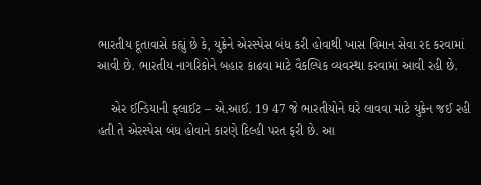ભારતીય દૂતાવાસે કહ્યું છે કે, યુક્રેને એરસ્પેસ બંધ કરી હોવાથી ખાસ વિમાન સેવા રદ કરવામાં આવી છે. ભારતીય નાગરિકોને બહાર કાઢવા માટે વૈકલ્પિક વ્યવસ્થા કરવામાં આવી રહી છે.

    એર ઈન્ડિયાની ફ્લાઈટ – એ.આઈ. 19 47 જે ભારતીયોને ઘરે લાવવા માટે યુક્રેન જઈ રહી હતી તે એરસ્પેસ બંધ હોવાને કારણે દિલ્હી પરત ફરી છે. આ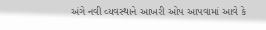અંગે નવી વ્યવસ્થાને આખરી ઓપ આપવામાં આવે કે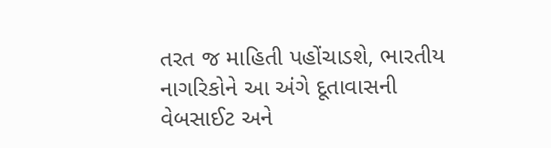તરત જ માહિતી પહોંચાડશે, ભારતીય નાગરિકોને આ અંગે દૂતાવાસની વેબસાઈટ અને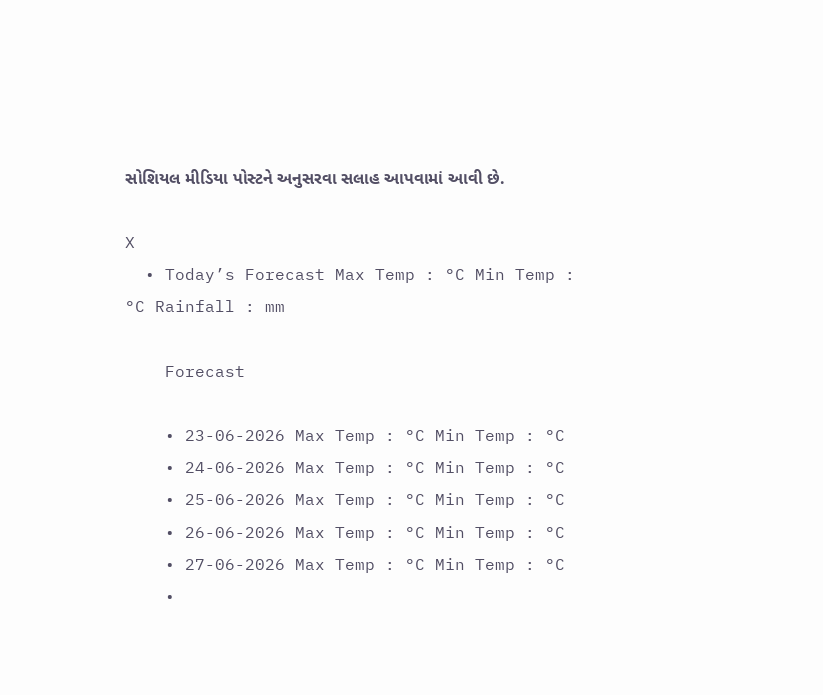સોશિયલ મીડિયા પોસ્ટને અનુસરવા સલાહ આપવામાં આવી છે.

X
  • Today’s Forecast Max Temp : °C Min Temp : °C Rainfall : mm

    Forecast

    • 23-06-2026 Max Temp : °C Min Temp : °C
    • 24-06-2026 Max Temp : °C Min Temp : °C
    • 25-06-2026 Max Temp : °C Min Temp : °C
    • 26-06-2026 Max Temp : °C Min Temp : °C
    • 27-06-2026 Max Temp : °C Min Temp : °C
    •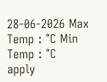28-06-2026 Max Temp : °C Min Temp : °C
apply